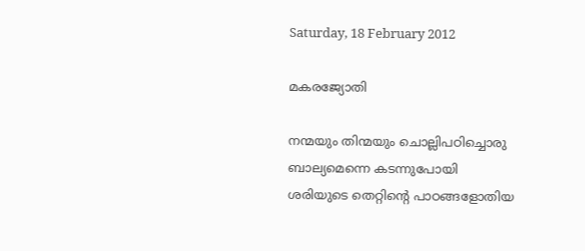Saturday, 18 February 2012

മകരജ്യോതി

നന്മയും തിന്മയും ചൊല്ലിപഠിച്ചൊരു
ബാല്യമെന്നെ കടന്നുപോയി
ശരിയുടെ തെറ്റിന്റെ പാഠങ്ങളോതിയ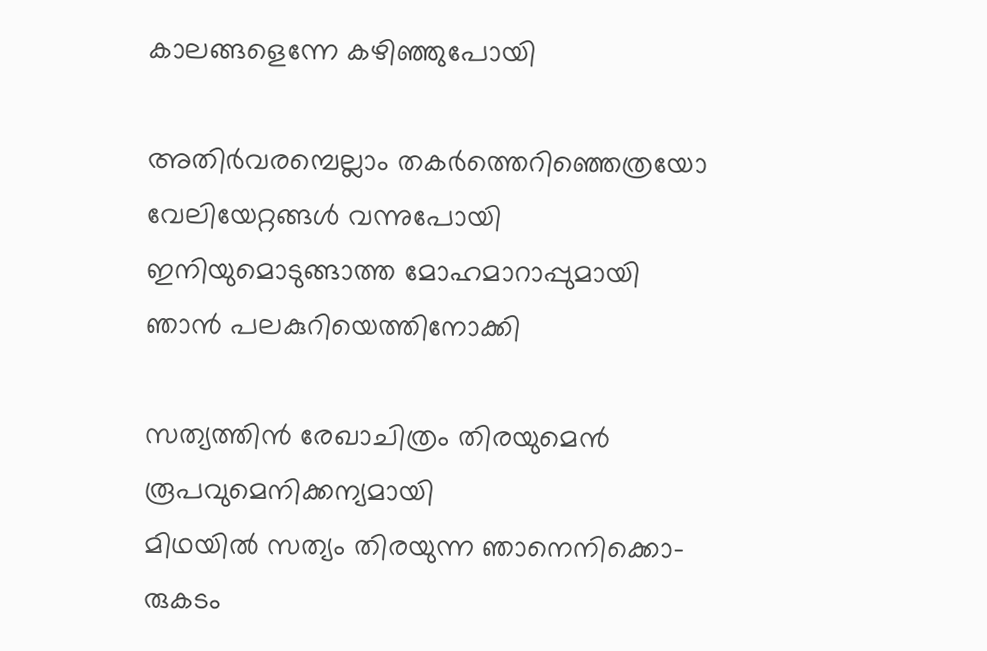കാലങ്ങളെന്നേ കഴിഞ്ഞുപോയി

അതിര്‍വരമ്പെല്ലാം തകര്‍ത്തെറിഞ്ഞെത്രയോ
വേലിയേറ്റങ്ങള്‍ വന്നുപോയി
ഇനിയുമൊടുങ്ങാത്ത മോഹമാറാപ്പുമായി
ഞാന്‍ പലകുറിയെത്തിനോക്കി

സത്യത്തിന്‍ രേഖാചിത്രം തിരയുമെന്‍
രൂപവുമെനിക്കന്യമായി
മിഥയില്‍ സത്യം തിരയുന്ന ഞാനെനിക്കൊ-
രുകടം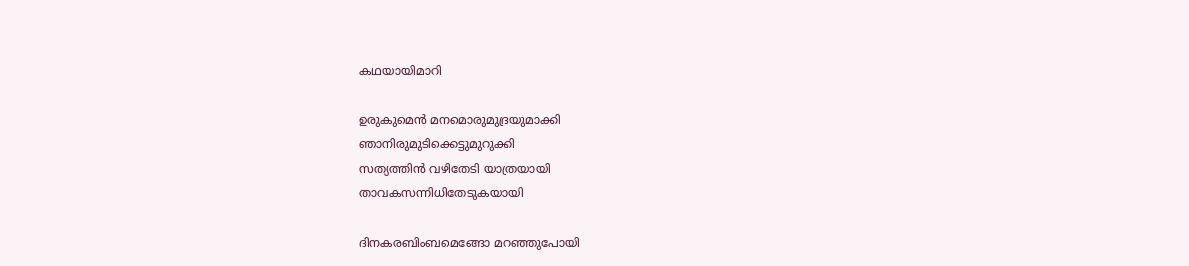കഥയായിമാറി

ഉരുകുമെന്‍ മനമൊരുമുദ്രയുമാക്കി
ഞാനിരുമുടിക്കെട്ടുമുറുക്കി
സത്യത്തിന്‍ വഴിതേടി യാത്രയായി
താവകസന്നിധിതേടുകയായി

ദിനകരബിംബമെങ്ങോ മറഞ്ഞുപോയി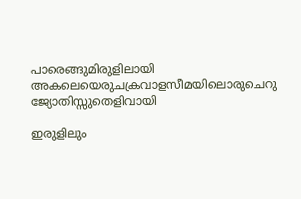പാരെങ്ങുമിരുളിലായി
അകലെയെരുചക്രവാളസീമയിലൊരുചെറു
ജ്യോതിസ്സുതെളിവായി

ഇരുളിലും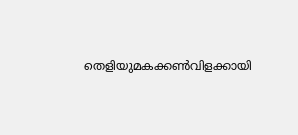തെളിയുമകക്കണ്‍വിളക്കായി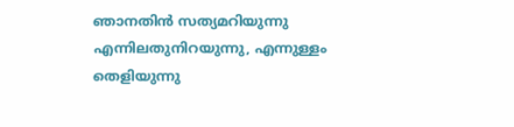ഞാനതിന്‍ സത്യമറിയുന്നു
എന്നിലതുനിറയുന്നു, എന്നുള്ളം തെളിയുന്നു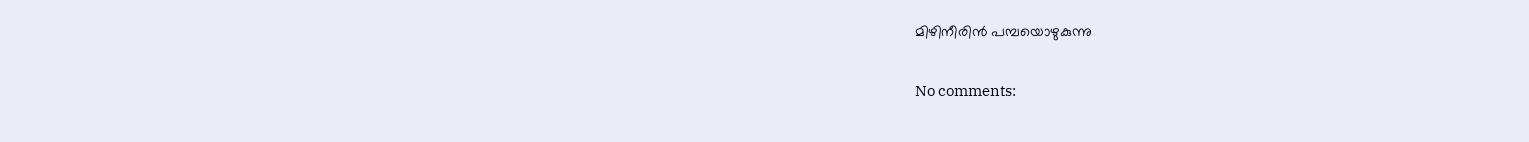മിഴിനീരിന്‍ പമ്പയൊഴുകുന്നു

No comments: